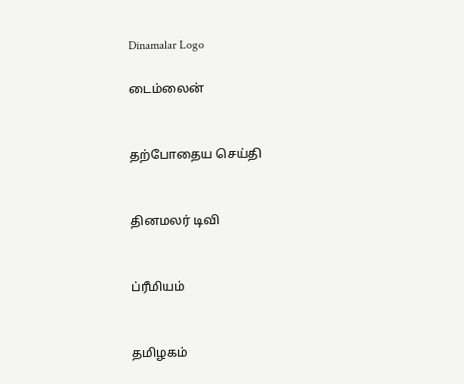Dinamalar Logo

டைம்லைன்


தற்போதைய செய்தி


தினமலர் டிவி


ப்ரீமியம்


தமிழகம்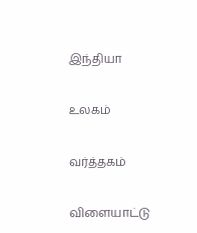இந்தியா


உலகம்


வர்த்தகம்


விளையாட்டு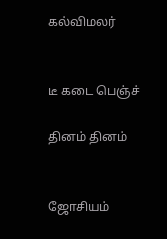கல்விமலர்


டீ கடை பெஞ்ச்

தினம் தினம்


ஜோசியம்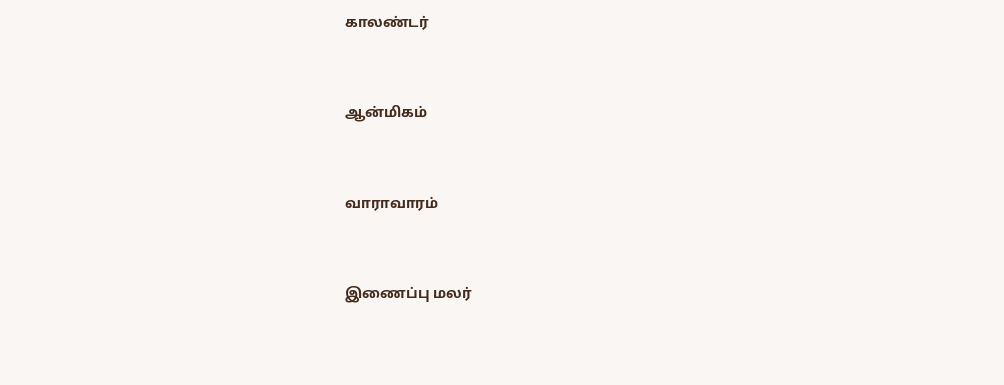காலண்டர்


ஆன்மிகம்


வாராவாரம்


இணைப்பு மலர்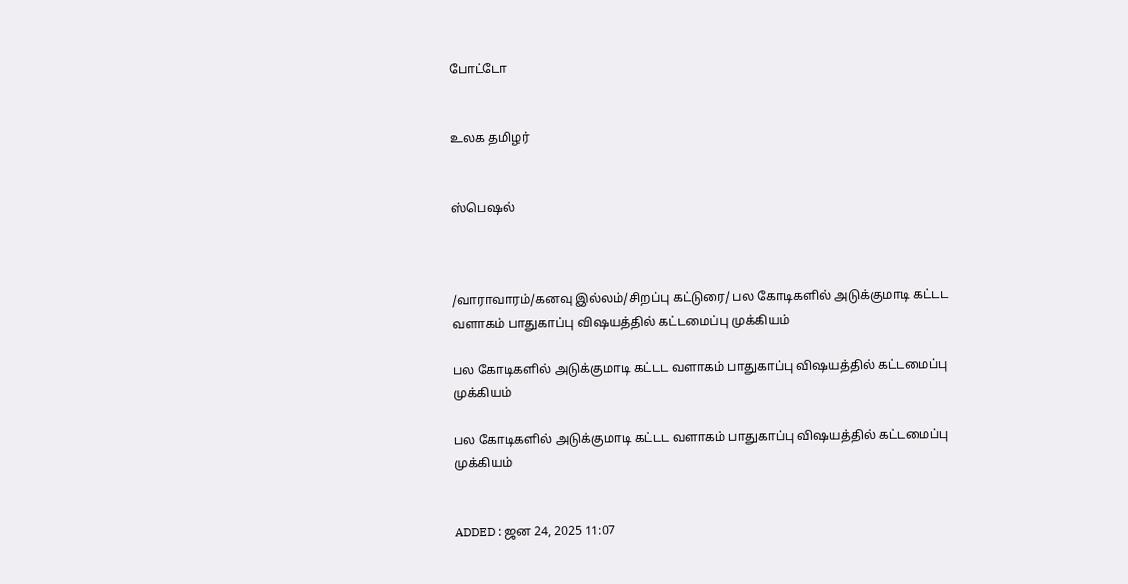போட்டோ


உலக தமிழர்


ஸ்பெஷல்



/வாராவாரம்/கனவு இல்லம்/சிறப்பு கட்டுரை/ பல கோடிகளில் அடுக்குமாடி கட்டட வளாகம் பாதுகாப்பு விஷயத்தில் கட்டமைப்பு முக்கியம்

பல கோடிகளில் அடுக்குமாடி கட்டட வளாகம் பாதுகாப்பு விஷயத்தில் கட்டமைப்பு முக்கியம்

பல கோடிகளில் அடுக்குமாடி கட்டட வளாகம் பாதுகாப்பு விஷயத்தில் கட்டமைப்பு முக்கியம்


ADDED : ஜன 24, 2025 11:07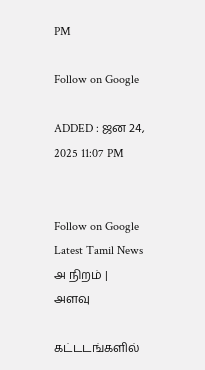PM

Follow on Google

ADDED : ஜன 24, 2025 11:07 PM


Follow on Google
Latest Tamil News
அ நிறம் | அளவு

கட்டடங்களில்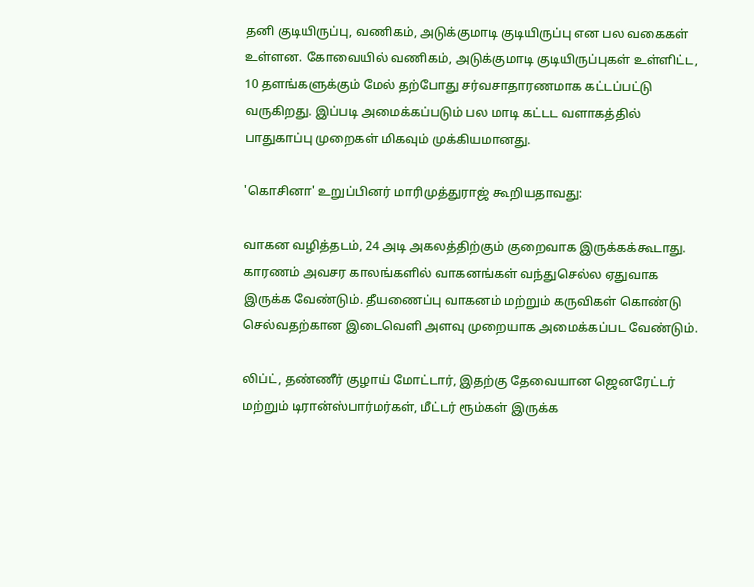தனி குடியிருப்பு, வணிகம், அடுக்குமாடி குடியிருப்பு என பல வகைகள் உள்ளன. கோவையில் வணிகம், அடுக்குமாடி குடியிருப்புகள் உள்ளிட்ட, 10 தளங்களுக்கும் மேல் தற்போது சர்வசாதாரணமாக கட்டப்பட்டு வருகிறது. இப்படி அமைக்கப்படும் பல மாடி கட்டட வளாகத்தில் பாதுகாப்பு முறைகள் மிகவும் முக்கியமானது.

'கொசினா' உறுப்பினர் மாரிமுத்துராஜ் கூறியதாவது:

வாகன வழித்தடம், 24 அடி அகலத்திற்கும் குறைவாக இருக்கக்கூடாது. காரணம் அவசர காலங்களில் வாகனங்கள் வந்துசெல்ல ஏதுவாக இருக்க வேண்டும். தீயணைப்பு வாகனம் மற்றும் கருவிகள் கொண்டு செல்வதற்கான இடைவெளி அளவு முறையாக அமைக்கப்பட வேண்டும்.

லிப்ட், தண்ணீர் குழாய் மோட்டார், இதற்கு தேவையான ஜெனரேட்டர் மற்றும் டிரான்ஸ்பார்மர்கள், மீட்டர் ரூம்கள் இருக்க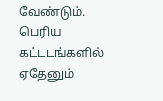வேண்டும். பெரிய கட்டடங்களில் ஏதேனும்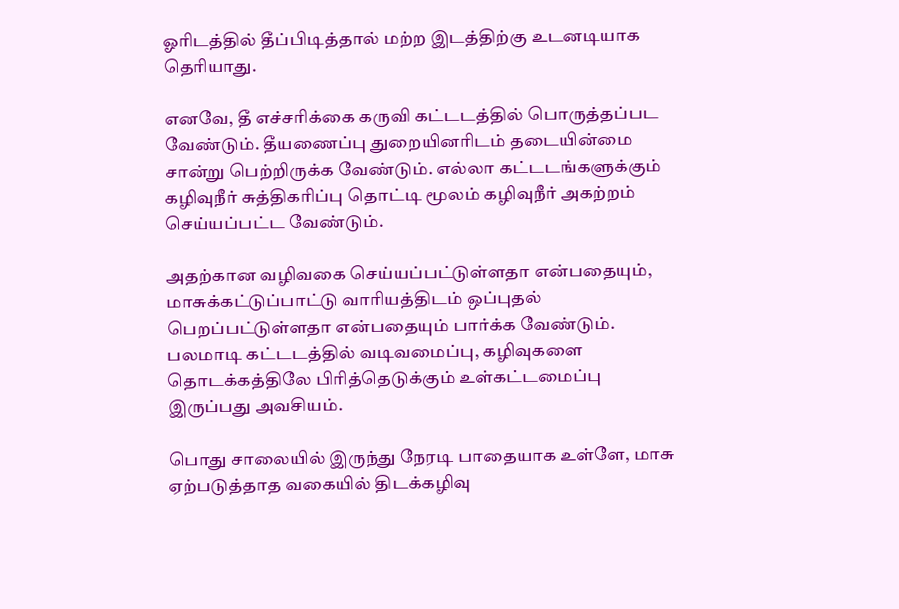ஓரிடத்தில் தீப்பிடித்தால் மற்ற இடத்திற்கு உடனடியாக தெரியாது.

எனவே, தீ எச்சரிக்கை கருவி கட்டடத்தில் பொருத்தப்பட வேண்டும். தீயணைப்பு துறையினரிடம் தடையின்மை சான்று பெற்றிருக்க வேண்டும். எல்லா கட்டடங்களுக்கும் கழிவுநீர் சுத்திகரிப்பு தொட்டி மூலம் கழிவுநீர் அகற்றம் செய்யப்பட்ட வேண்டும்.

அதற்கான வழிவகை செய்யப்பட்டுள்ளதா என்பதையும், மாசுக்கட்டுப்பாட்டு வாரியத்திடம் ஒப்புதல் பெறப்பட்டுள்ளதா என்பதையும் பார்க்க வேண்டும். பலமாடி கட்டடத்தில் வடிவமைப்பு, கழிவுகளை தொடக்கத்திலே பிரித்தெடுக்கும் உள்கட்டமைப்பு இருப்பது அவசியம்.

பொது சாலையில் இருந்து நேரடி பாதையாக உள்ளே, மாசு ஏற்படுத்தாத வகையில் திடக்கழிவு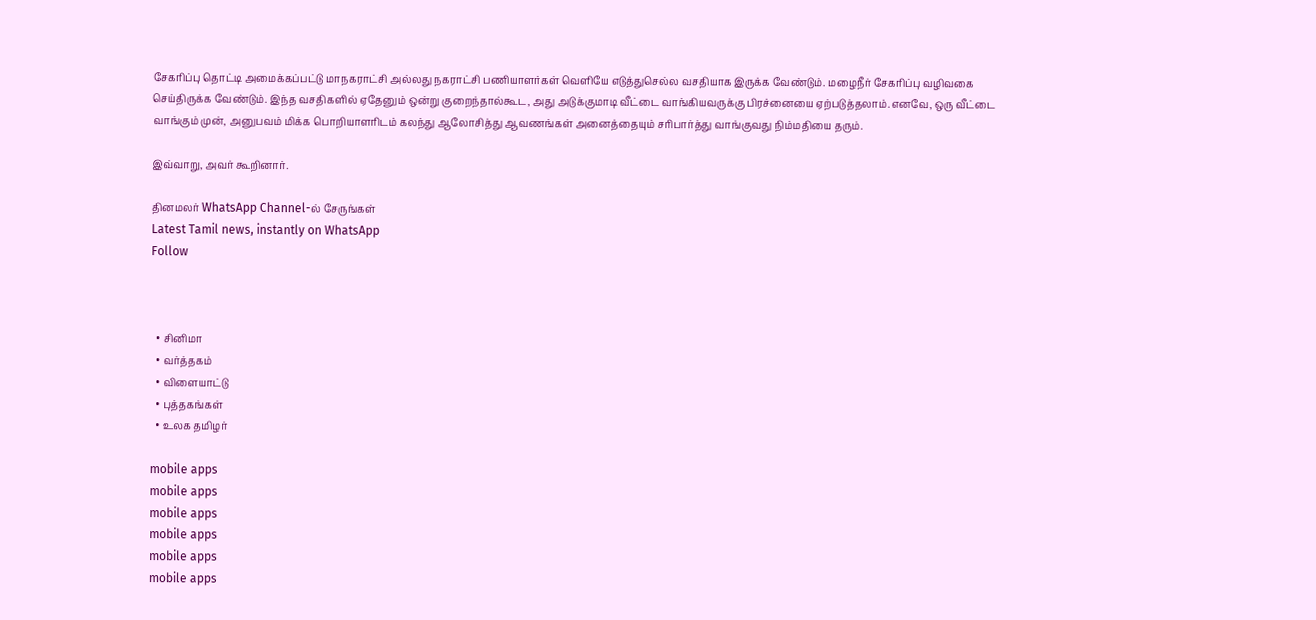சேகரிப்பு தொட்டி அமைக்கப்பட்டு மாநகராட்சி அல்லது நகராட்சி பணியாளர்கள் வெளியே எடுத்துசெல்ல வசதியாக இருக்க வேண்டும். மழைநீர் சேகரிப்பு வழிவகை செய்திருக்க வேண்டும். இந்த வசதிகளில் ஏதேனும் ஒன்று குறைந்தால்கூட, அது அடுக்குமாடி வீட்டை வாங்கியவருக்கு பிரச்னையை ஏற்படுத்தலாம்.எனவே, ஒரு வீட்டை வாங்கும் முன், அனுபவம் மிக்க பொறியாளரிடம் கலந்து ஆலோசித்து ஆவணங்கள் அனைத்தையும் சரிபார்த்து வாங்குவது நிம்மதியை தரும்.

இவ்வாறு, அவர் கூறினார்.

தினமலர் WhatsApp Channel-ல் சேருங்கள்
Latest Tamil news, instantly on WhatsApp
Follow



  • சினிமா
  • வர்த்தகம்
  • விளையாட்டு
  • புத்தகங்கள்
  • உலக தமிழர்

mobile apps
mobile apps
mobile apps
mobile apps
mobile apps
mobile apps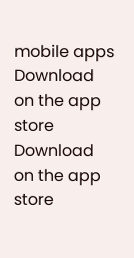mobile apps
Download on the app store
Download on the app store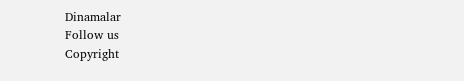Dinamalar
Follow us
Copyright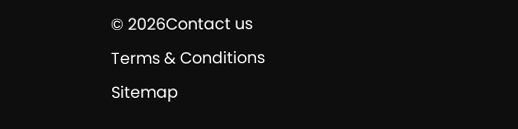© 2026Contact us
Terms & Conditions
Sitemap